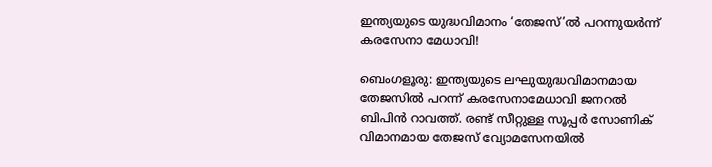ഇന്ത്യയുടെ യുദ്ധവിമാനം ‘തേജസ്’ൽ പറന്നുയർന്ന് കരസേനാ മേധാവി!

ബെംഗളൂരു: ഇന്ത്യയുടെ ലഘുയുദ്ധവിമാനമായ തേജസിൽ പറന്ന് കരസേനാമേധാവി ജനറൽ ബിപിൻ റാവത്ത്. രണ്ട് സീറ്റുള്ള സൂപ്പർ സോണിക് വിമാനമായ തേജസ് വ്യോമസേനയിൽ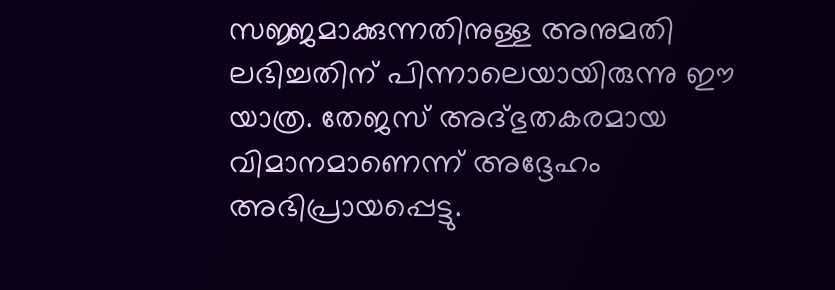സജ്ജമാക്കുന്നതിനുള്ള അനുമതി ലഭിച്ചതിന് പിന്നാലെയായിരുന്നു ഈ യാത്ര. തേജസ് അദ്ഭുതകരമായ വിമാനമാണെന്ന് അദ്ദേഹം അഭിപ്രായപ്പെട്ടു.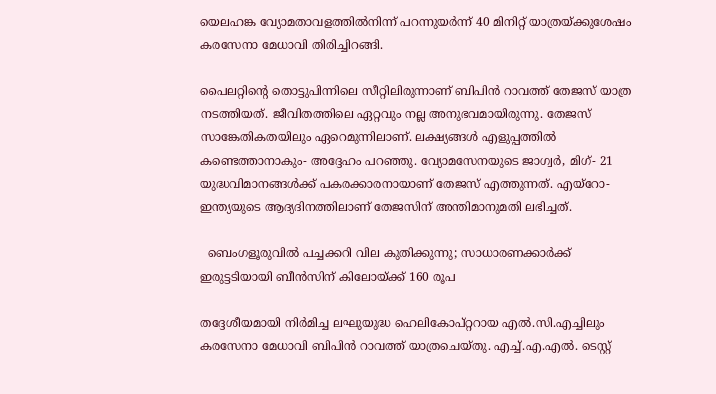യെലഹങ്ക വ്യോമതാവളത്തിൽനിന്ന് പറന്നുയർന്ന് 40 മിനിറ്റ് യാത്രയ്ക്കുശേഷം കരസേനാ മേധാവി തിരിച്ചിറങ്ങി.

പൈലറ്റിന്റെ തൊട്ടുപിന്നിലെ സീറ്റിലിരുന്നാണ് ബിപിൻ റാവത്ത് തേജസ് യാത്ര നടത്തിയത്. ജീവിതത്തിലെ ഏറ്റവും നല്ല അനുഭവമായിരുന്നു. തേജസ് സാങ്കേതികതയിലും ഏറെമുന്നിലാണ്. ലക്ഷ്യങ്ങൾ എളുപ്പത്തിൽ കണ്ടെത്താനാകും- അദ്ദേഹം പറഞ്ഞു. വ്യോമസേനയുടെ ജാഗ്വർ, മിഗ്- 21 യുദ്ധവിമാനങ്ങൾക്ക് പകരക്കാരനായാണ് തേജസ് എത്തുന്നത്. എയ്റോ- ഇന്ത്യയുടെ ആദ്യദിനത്തിലാണ് തേജസിന് അന്തിമാനുമതി ലഭിച്ചത്.

  ബെംഗളൂരുവിൽ പച്ചക്കറി വില കുതിക്കുന്നു; സാധാരണക്കാർക്ക് ഇരുട്ടടിയായി ബീൻസിന് കിലോയ്ക്ക് 160 രൂപ

തദ്ദേശീയമായി നിർമിച്ച ലഘുയുദ്ധ ഹെലികോപ്റ്ററായ എൽ.സി.എച്ചിലും കരസേനാ മേധാവി ബിപിൻ റാവത്ത് യാത്രചെയ്തു. എച്ച്.എ.എൽ. ടെസ്റ്റ്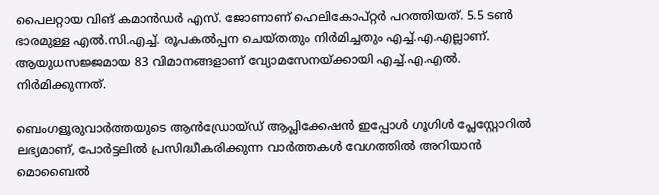പൈലറ്റായ വിങ് കമാൻഡർ എസ്. ജോണാണ് ഹെലികോപ്റ്റർ പറത്തിയത്. 5.5 ടൺ ഭാരമുള്ള എൽ.സി.എച്ച്. രൂപകൽപ്പന ചെയ്തതും നിർമിച്ചതും എച്ച്.എ.എല്ലാണ്. ആയുധസജ്ജമായ 83 വിമാനങ്ങളാണ് വ്യോമസേനയ്ക്കായി എച്ച്.എ.എൽ. നിർമിക്കുന്നത്.

ബെംഗളൂരുവാർത്തയുടെ ആൻഡ്രോയ്ഡ് ആപ്ലിക്കേഷൻ ഇപ്പോൾ ഗൂഗിൾ പ്ലേസ്റ്റോറിൽ ലഭ്യമാണ്, പോർട്ടലിൽ പ്രസിദ്ധീകരിക്കുന്ന വാർത്തകൾ വേഗത്തിൽ അറിയാൻ മൊബൈൽ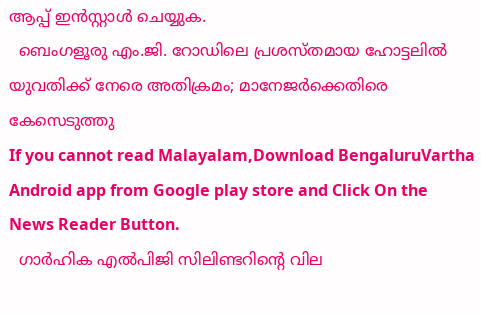ആപ്പ് ഇൻസ്റ്റാൾ ചെയ്യുക.
  ബെംഗളൂരു എം.ജി. റോഡിലെ പ്രശസ്തമായ ഹോട്ടലിൽ യുവതിക്ക് നേരെ അതിക്രമം; മാനേജർക്കെതിരെ കേസെടുത്തു
If you cannot read Malayalam,Download BengaluruVartha Android app from Google play store and Click On the News Reader Button.
  ഗാർഹിക എൽപിജി സിലിണ്ടറിന്റെ വില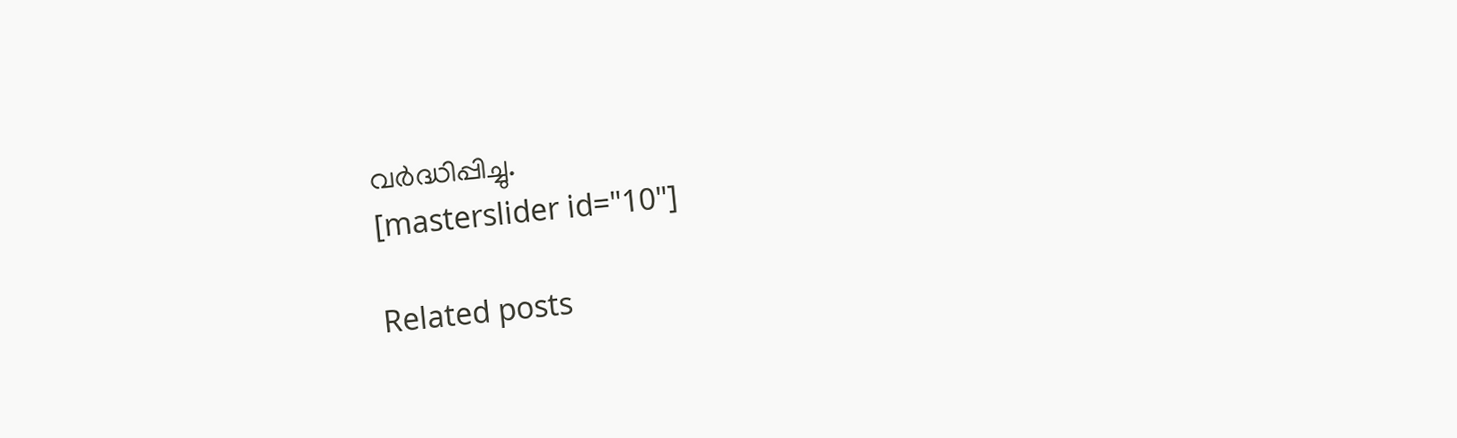വർദ്ധിപ്പിച്ചു.
[masterslider id="10"]

Related posts